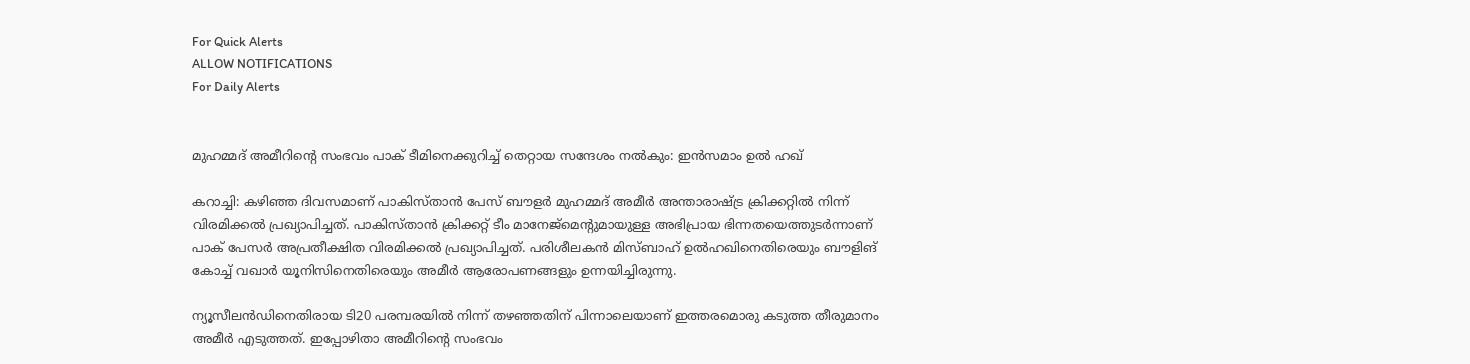For Quick Alerts
ALLOW NOTIFICATIONS
For Daily Alerts


മുഹമ്മദ് അമീറിന്റെ സംഭവം പാക് ടീമിനെക്കുറിച്ച് തെറ്റായ സന്ദേശം നല്‍കും: ഇന്‍സമാം ഉല്‍ ഹഖ്

കറാച്ചി: കഴിഞ്ഞ ദിവസമാണ് പാകിസ്താന്‍ പേസ് ബൗളര്‍ മുഹമ്മദ് അമീര്‍ അന്താരാഷ്ട്ര ക്രിക്കറ്റില്‍ നിന്ന് വിരമിക്കല്‍ പ്രഖ്യാപിച്ചത്. പാകിസ്താന്‍ ക്രിക്കറ്റ് ടീം മാനേജ്‌മെന്റുമായുള്ള അഭിപ്രായ ഭിന്നതയെത്തുടര്‍ന്നാണ് പാക് പേസര്‍ അപ്രതീക്ഷിത വിരമിക്കല്‍ പ്രഖ്യാപിച്ചത്. പരിശീലകന്‍ മിസ്ബാഹ് ഉല്‍ഹഖിനെതിരെയും ബൗളിങ് കോച്ച് വഖാര്‍ യൂനിസിനെതിരെയും അമീര്‍ ആരോപണങ്ങളും ഉന്നയിച്ചിരുന്നു.

ന്യൂസീലന്‍ഡിനെതിരായ ടി20 പരമ്പരയില്‍ നിന്ന് തഴഞ്ഞതിന് പിന്നാലെയാണ് ഇത്തരമൊരു കടുത്ത തീരുമാനം അമീര്‍ എടുത്തത്. ഇപ്പോഴിതാ അമീറിന്റെ സംഭവം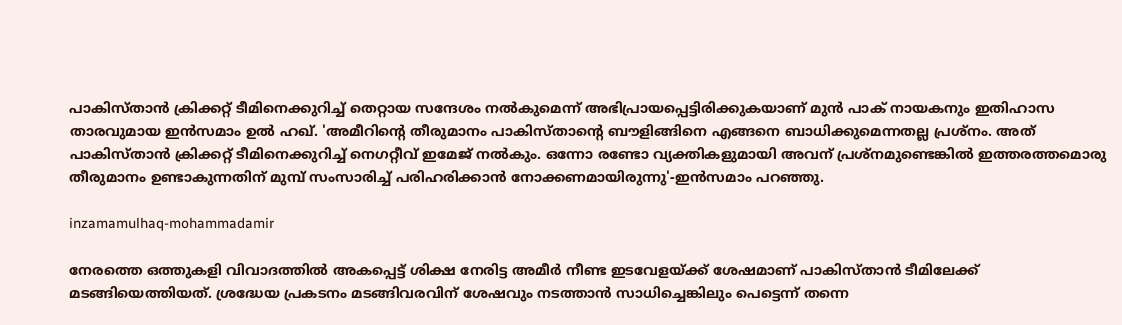പാകിസ്താന്‍ ക്രിക്കറ്റ് ടീമിനെക്കുറിച്ച് തെറ്റായ സന്ദേശം നല്‍കുമെന്ന് അഭിപ്രായപ്പെട്ടിരിക്കുകയാണ് മുന്‍ പാക് നായകനും ഇതിഹാസ താരവുമായ ഇന്‍സമാം ഉല്‍ ഹഖ്. 'അമീറിന്റെ തീരുമാനം പാകിസ്താന്റെ ബൗളിങ്ങിനെ എങ്ങനെ ബാധിക്കുമെന്നതല്ല പ്രശ്‌നം. അത് പാകിസ്താന്‍ ക്രിക്കറ്റ് ടീമിനെക്കുറിച്ച് നെഗറ്റീവ് ഇമേജ് നല്‍കും. ഒന്നോ രണ്ടോ വ്യക്തികളുമായി അവന് പ്രശ്‌നമുണ്ടെങ്കില്‍ ഇത്തരത്തമൊരു തീരുമാനം ഉണ്ടാകുന്നതിന് മുമ്പ് സംസാരിച്ച് പരിഹരിക്കാന്‍ നോക്കണമായിരുന്നു'-ഇന്‍സമാം പറഞ്ഞു.

inzamamulhaq-mohammadamir

നേരത്തെ ഒത്തുകളി വിവാദത്തില്‍ അകപ്പെട്ട് ശിക്ഷ നേരിട്ട അമീര്‍ നീണ്ട ഇടവേളയ്ക്ക് ശേഷമാണ് പാകിസ്താന്‍ ടീമിലേക്ക് മടങ്ങിയെത്തിയത്. ശ്രദ്ധേയ പ്രകടനം മടങ്ങിവരവിന് ശേഷവും നടത്താന്‍ സാധിച്ചെങ്കിലും പെട്ടെന്ന് തന്നെ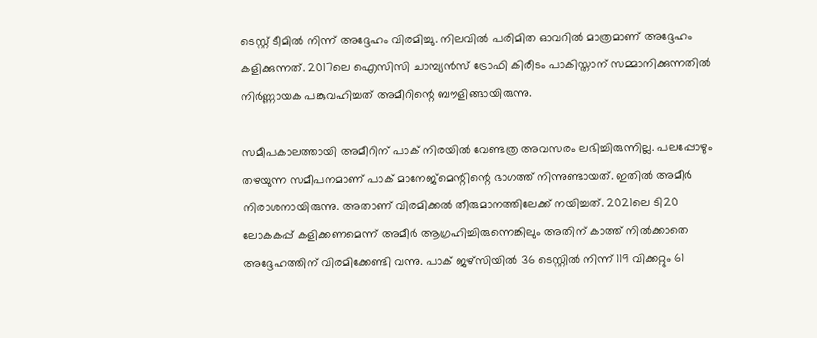ടെസ്റ്റ് ടീമില്‍ നിന്ന് അദ്ദേഹം വിരമിച്ചു. നിലവില്‍ പരിമിത ഓവറില്‍ മാത്രമാണ് അദ്ദേഹം കളിക്കുന്നത്. 2017ലെ ഐസിസി ചാമ്പ്യന്‍സ് ട്രോഫി കിരീടം പാകിസ്താന് സമ്മാനിക്കുന്നതില്‍ നിര്‍ണ്ണായക പങ്കുവഹിച്ചത് അമീറിന്റെ ബൗളിങ്ങായിരുന്നു.

സമീപകാലത്തായി അമീറിന് പാക് നിരയില്‍ വേണ്ടത്ര അവസരം ലഭിച്ചിരുന്നില്ല. പലപ്പോഴും തഴയുന്ന സമീപനമാണ് പാക് മാനേജ്‌മെന്റിന്റെ ഭാഗത്ത് നിന്നുണ്ടായത്. ഇതില്‍ അമീര്‍ നിരാശനായിരുന്നു. അതാണ് വിരമിക്കല്‍ തീരുമാനത്തിലേക്ക് നയിച്ചത്. 2021ലെ ടി20 ലോകകപ്പ് കളിക്കണമെന്ന് അമീര്‍ ആഗ്രഹിച്ചിരുന്നെങ്കിലും അതിന് കാത്ത് നില്‍ക്കാതെ അദ്ദേഹത്തിന് വിരമിക്കേണ്ടി വന്നു. പാക് ജഴ്‌സിയില്‍ 36 ടെസ്റ്റില്‍ നിന്ന് 119 വിക്കറ്റും 61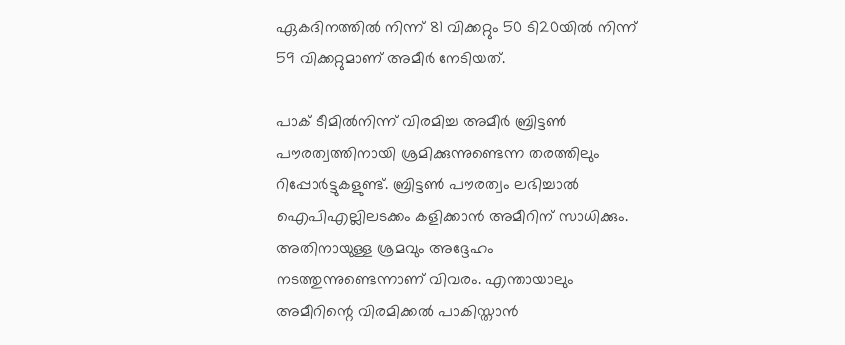ഏകദിനത്തില്‍ നിന്ന് 81 വിക്കറ്റും 50 ടി20യില്‍ നിന്ന് 59 വിക്കറ്റുമാണ് അമീര്‍ നേടിയത്.

പാക് ടീമില്‍നിന്ന് വിരമിച്ച അമീര്‍ ബ്രിട്ടണ്‍ പൗരത്വത്തിനായി ശ്രമിക്കുന്നുണ്ടെന്ന തരത്തിലും റിപ്പോര്‍ട്ടുകളുണ്ട്. ബ്രിട്ടണ്‍ പൗരത്വം ലഭിച്ചാല്‍ ഐപിഎല്ലിലടക്കം കളിക്കാന്‍ അമീറിന് സാധിക്കും. അതിനായുള്ള ശ്രമവും അദ്ദേഹം നടത്തുന്നുണ്ടെന്നാണ് വിവരം. എന്തായാലും അമീറിന്റെ വിരമിക്കല്‍ പാകിസ്താന്‍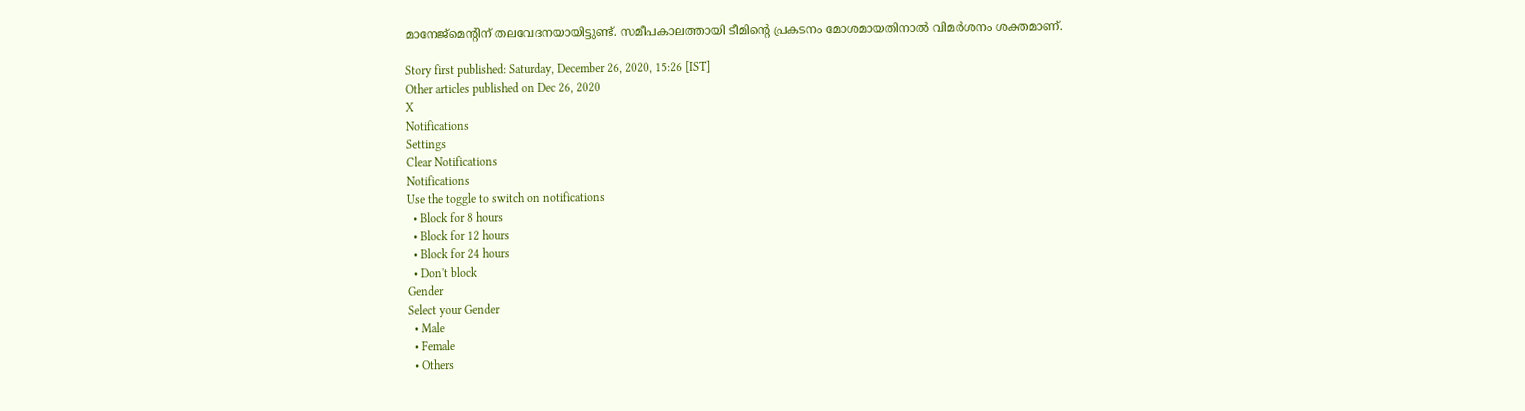മാനേജ്‌മെന്റിന് തലവേദനയായിട്ടുണ്ട്. സമീപകാലത്തായി ടീമിന്റെ പ്രകടനം മോശമായതിനാല്‍ വിമര്‍ശനം ശക്തമാണ്.

Story first published: Saturday, December 26, 2020, 15:26 [IST]
Other articles published on Dec 26, 2020
X
Notifications
Settings
Clear Notifications
Notifications
Use the toggle to switch on notifications
  • Block for 8 hours
  • Block for 12 hours
  • Block for 24 hours
  • Don't block
Gender
Select your Gender
  • Male
  • Female
  • Others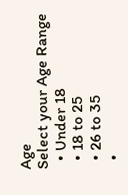Age
Select your Age Range
  • Under 18
  • 18 to 25
  • 26 to 35
  •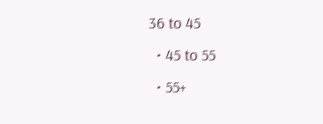36 to 45
  • 45 to 55
  • 55+